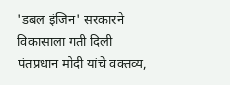'डबल इंजिन' सरकारने विकासाला गती दिली
पंतप्रधान मोदी यांचे वक्तव्य,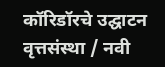कॉरिडॉरचे उद्घाटन
वृत्तसंस्था / नवी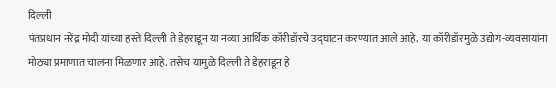दिल्ली
पंतप्रधान नरेंद्र मोदी यांच्या हस्ते दिल्ली ते डेहराडून या नव्या आर्थिक कॉरीडॉरचे उद्घाटन करण्यात आले आहे. या कॉरीडॉरमुळे उद्योग-व्यवसायांना मोठ्या प्रमाणात चालना मिळणार आहे. तसेच यामुळे दिल्ली ते डेहराडून हे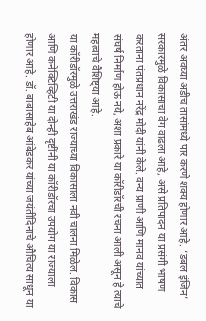अंतर अवघ्या अडीच तासांमध्ये पार करणे शक्य होणार आहे. ‘डबल इंजिन’ सरकारमुळे विकासाचा वेग वाढला आहे, असे प्रतिपादन या प्रसंगी भाषण करताना पंतप्रधान नरेंद्र मोदी यांनी केले. वन्य प्राणी आणि मानव यांच्यात संघर्ष निर्माण होऊ नये, अशा प्रकारे या कॉरीडॉरची रचना आली असून हे त्याचे महत्वाचे वैशिष्ट्या आहे.
या कॉरीडॉरमुळे उत्तराखंड राज्याच्या विकासाला नवी चालना मिळेल. विकास आणि कनेक्टिव्हिटी या दोन्ही दृष्टींनी या कॉरीडॉरचा उपयोग या राज्याला होणार आहे. डॉ. बाबासाहेब आंबेडकर यांच्या जयंतीदिनाचे औचित्य साधून या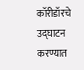कॉरीडॉरचे उद्घाटन करण्यात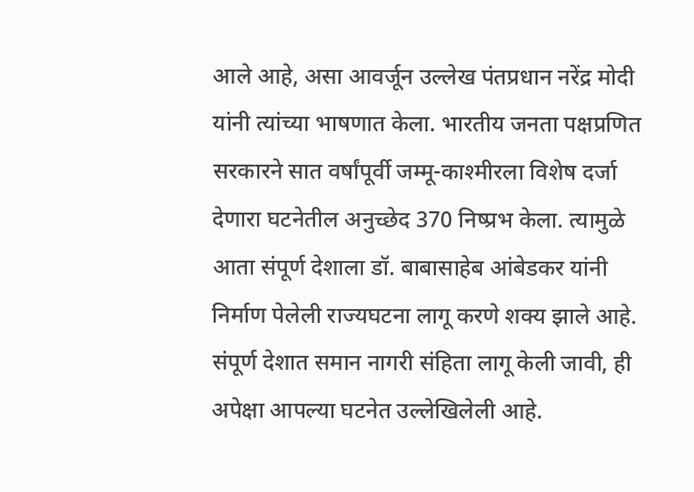आले आहे, असा आवर्जून उल्लेख पंतप्रधान नरेंद्र मोदी यांनी त्यांच्या भाषणात केला. भारतीय जनता पक्षप्रणित सरकारने सात वर्षांपूर्वी जम्मू-काश्मीरला विशेष दर्जा देणारा घटनेतील अनुच्छेद 370 निष्प्रभ केला. त्यामुळे आता संपूर्ण देशाला डॉ. बाबासाहेब आंबेडकर यांनी निर्माण पेलेली राज्यघटना लागू करणे शक्य झाले आहे. संपूर्ण देशात समान नागरी संहिता लागू केली जावी, ही अपेक्षा आपल्या घटनेत उल्लेखिलेली आहे.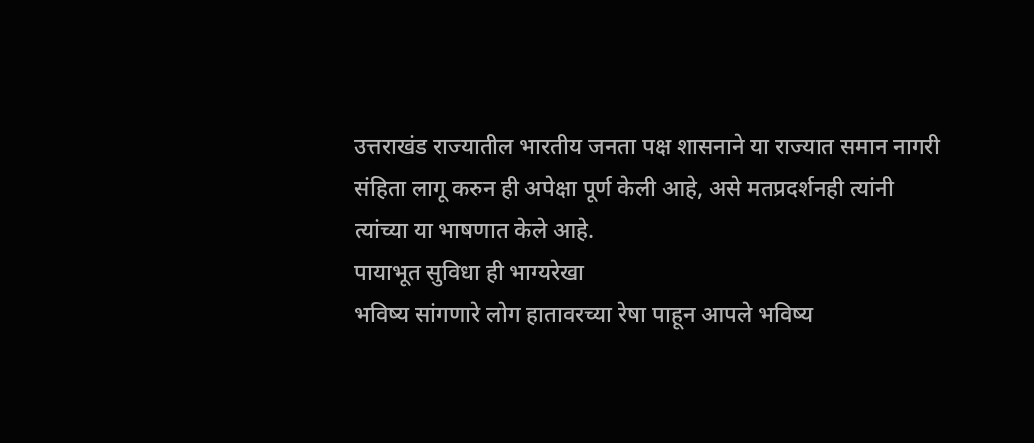उत्तराखंड राज्यातील भारतीय जनता पक्ष शासनाने या राज्यात समान नागरी संहिता लागू करुन ही अपेक्षा पूर्ण केली आहे, असे मतप्रदर्शनही त्यांनी त्यांच्या या भाषणात केले आहे.
पायाभूत सुविधा ही भाग्यरेखा
भविष्य सांगणारे लोग हातावरच्या रेषा पाहून आपले भविष्य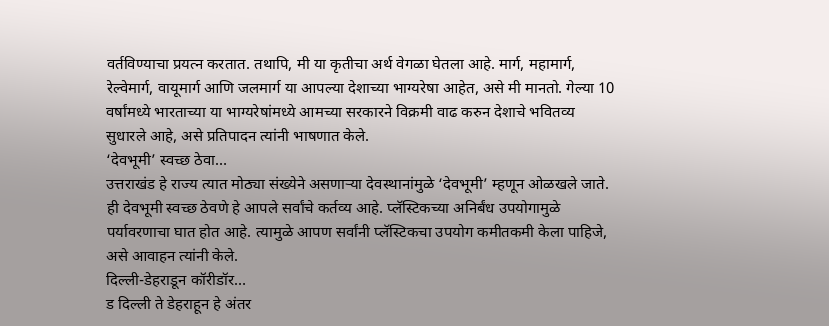वर्तविण्याचा प्रयत्न करतात. तथापि, मी या कृतीचा अर्थ वेगळा घेतला आहे. मार्ग, महामार्ग, रेल्वेमार्ग, वायूमार्ग आणि जलमार्ग या आपल्या देशाच्या भाग्यरेषा आहेत, असे मी मानतो. गेल्या 10 वर्षांमध्ये भारताच्या या भाग्यरेषांमध्ये आमच्या सरकारने विक्रमी वाढ करुन देशाचे भवितव्य सुधारले आहे, असे प्रतिपादन त्यांनी भाषणात केले.
‘देवभूमी’ स्वच्छ ठेवा…
उत्तराखंड हे राज्य त्यात मोठ्या संख्येने असणाऱ्या देवस्थानांमुळे ‘देवभूमी’ म्हणून ओळखले जाते. ही देवभूमी स्वच्छ ठेवणे हे आपले सर्वांचे कर्तव्य आहे. प्लॅस्टिकच्या अनिर्बंध उपयोगामुळे पर्यावरणाचा घात होत आहे. त्यामुळे आपण सर्वांनी प्लॅस्टिकचा उपयोग कमीतकमी केला पाहिजे, असे आवाहन त्यांनी केले.
दिल्ली-डेहराडून कॉरीडॉर…
ड दिल्ली ते डेहराहून हे अंतर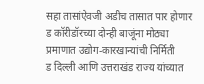सहा तासांऐवजी अडीच तासात पार होणार
ड कॉरीडॉरच्या दोन्ही बाजूंना मोठ्या प्रमाणात उद्योग-कारखान्यांची निर्मिती
ड दिल्ली आणि उत्तराखंड राज्य यांच्यात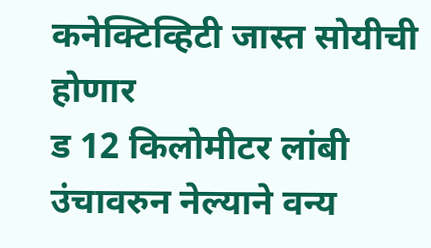कनेक्टिव्हिटी जास्त सोयीची होणार
ड 12 किलोमीटर लांबी उंचावरुन नेल्याने वन्य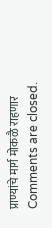प्राण्यांचे मार्ग मोकळै राहणार
Comments are closed.